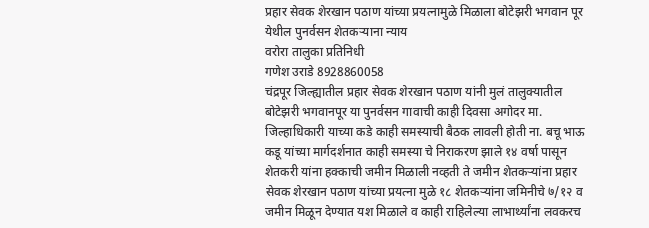प्रहार सेवक शेरखान पठाण यांच्या प्रयत्नामुळे मिळाला बोटेझरी भगवान पूर येथील पुनर्वसन शेतकऱ्याना न्याय
वरोरा तालुका प्रतिनिधी
गणेश उराडे 8928860058
चंद्रपूर जिल्ह्यातील प्रहार सेवक शेरखान पठाण यांनी मुलं तालुक्यातील बोटेझरी भगवानपूर या पुनर्वसन गावाची काही दिवसा अगोदर मा. जिल्हाधिकारी याच्या कडे काही समस्याची बैठक लावली होती ना. बचू भाऊ कडू यांच्या मार्गदर्शनात काही समस्या चे निराकरण झाले १४ वर्षा पासून शेतकरी यांना हक्काची जमीन मिळाली नव्हती ते जमीन शेतकऱ्यांना प्रहार सेवक शेरखान पठाण यांच्या प्रयत्ना मुळे १८ शेतकऱ्यांना जमिनीचे ७/१२ व जमीन मिळून देण्यात यश मिळाले व काही राहिलेल्या लाभार्थ्यांना लवकरच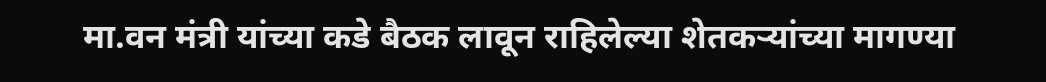मा.वन मंत्री यांच्या कडे बैठक लावून राहिलेल्या शेतकऱ्यांच्या मागण्या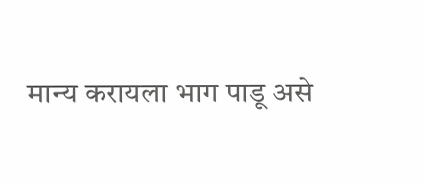मान्य करायला भाग पाडू असे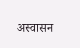अस्वासन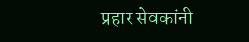प्रहार सेवकांनी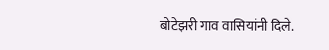बोटेझरी गाव वासियांनी दिले.